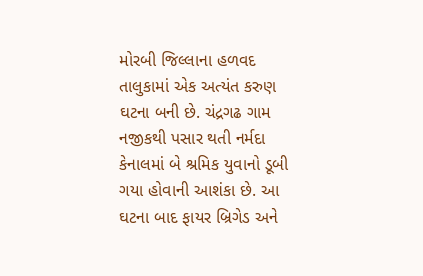મોરબી જિલ્લાના હળવદ તાલુકામાં એક અત્યંત કરુણ ઘટના બની છે. ચંદ્રગઢ ગામ નજીકથી પસાર થતી નર્મદા કેનાલમાં બે શ્રમિક યુવાનો ડૂબી ગયા હોવાની આશંકા છે. આ ઘટના બાદ ફાયર બ્રિગેડ અને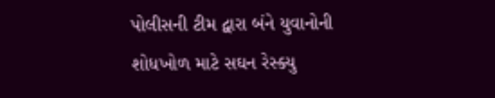પોલીસની ટીમ દ્વારા બંને યુવાનોની શોધખોળ માટે સઘન રેસ્ક્યુ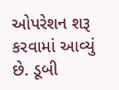ઓપરેશન શરૂ કરવામાં આવ્યું છે. ડૂબી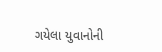ગયેલા યુવાનોની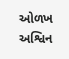ઓળખ અશ્વિન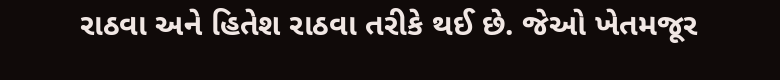રાઠવા અને હિતેશ રાઠવા તરીકે થઈ છે. જેઓ ખેતમજૂર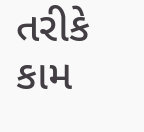તરીકે કામ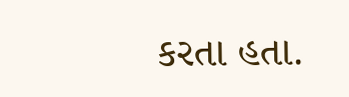કરતા હતા.